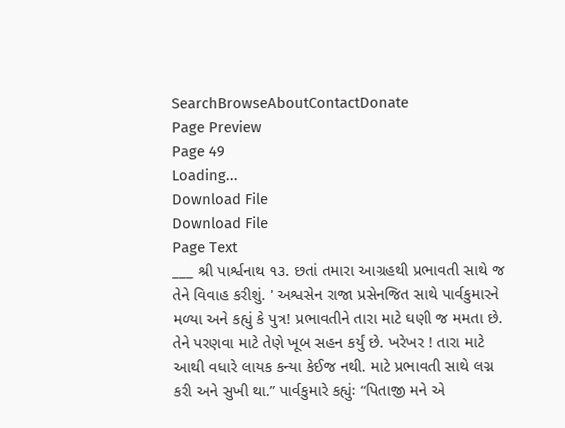SearchBrowseAboutContactDonate
Page Preview
Page 49
Loading...
Download File
Download File
Page Text
___ શ્રી પાર્શ્વનાથ ૧૩. છતાં તમારા આગ્રહથી પ્રભાવતી સાથે જ તેને વિવાહ કરીશું. ' અશ્વસેન રાજા પ્રસેનજિત સાથે પાર્વકુમારને મળ્યા અને કહ્યું કે પુત્ર! પ્રભાવતીને તારા માટે ઘણી જ મમતા છે. તેને પરણવા માટે તેણે ખૂબ સહન કર્યું છે. ખરેખર ! તારા માટે આથી વધારે લાયક કન્યા કેઈજ નથી. માટે પ્રભાવતી સાથે લગ્ન કરી અને સુખી થા.” પાર્વકુમારે કહ્યુંઃ “પિતાજી મને એ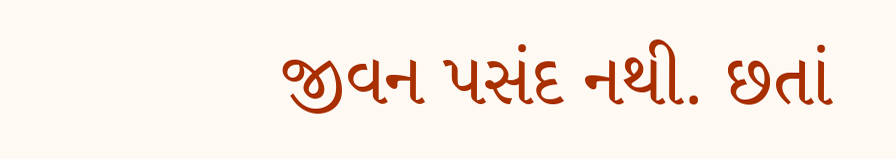જીવન પસંદ નથી. છતાં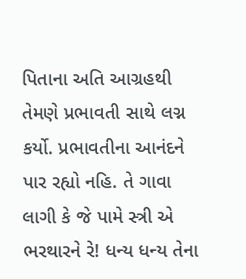પિતાના અતિ આગ્રહથી તેમણે પ્રભાવતી સાથે લગ્ન કર્યો. પ્રભાવતીના આનંદને પાર રહ્યો નહિ. તે ગાવા લાગી કે જે પામે સ્ત્રી એ ભરથારને રે! ધન્ય ધન્ય તેના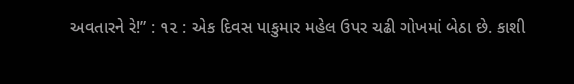અવતારને રે!” : ૧૨ : એક દિવસ પાકુમાર મહેલ ઉપર ચઢી ગોખમાં બેઠા છે. કાશી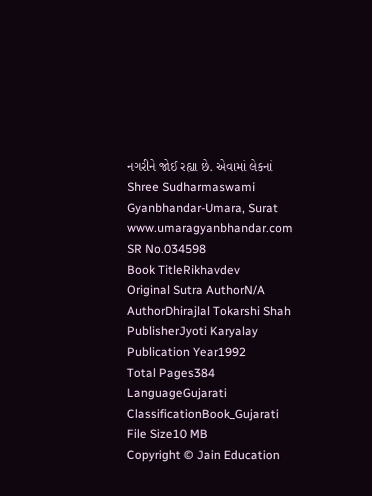નગરીને જોઈ રહ્યા છે. એવામાં લેકનાં Shree Sudharmaswami Gyanbhandar-Umara, Surat www.umaragyanbhandar.com
SR No.034598
Book TitleRikhavdev
Original Sutra AuthorN/A
AuthorDhirajlal Tokarshi Shah
PublisherJyoti Karyalay
Publication Year1992
Total Pages384
LanguageGujarati
ClassificationBook_Gujarati
File Size10 MB
Copyright © Jain Education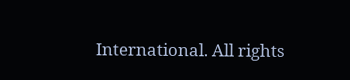International. All rights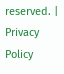reserved. | Privacy Policy